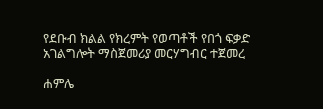የደቡብ ክልል የክረምት የወጣቶች የበጎ ፍቃድ አገልግሎት ማስጀመሪያ መርሃግብር ተጀመረ

ሐምሌ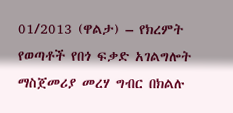01/2013 (ዋልታ) – የክረምት የወጣቶች የበጎ ፍቃድ አገልግሎት ማስጀመሪያ መረሃ ግብር በክልሉ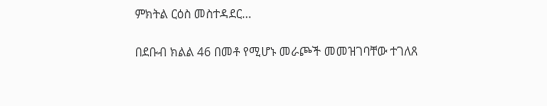ምክትል ርዕስ መስተዳደር…

በደቡብ ክልል 46 በመቶ የሚሆኑ መራጮች መመዝገባቸው ተገለጸ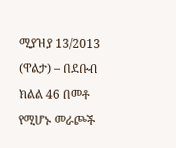ሚያዝያ 13/2013 (ዋልታ) – በደቡብ ክልል 46 በመቶ የሚሆኑ መራጮች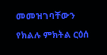መመዝገባቸውን የክልሉ ምክትል ርዕሰ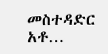መስተዳድር አቶ…